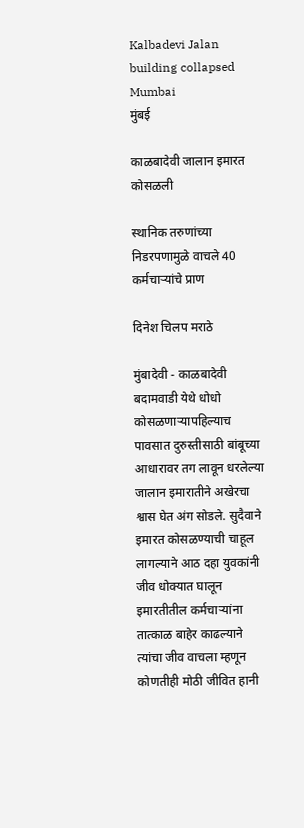Kalbadevi Jalan building collapsed Mumbai
मुंबई

काळबादेवी जालान इमारत कोसळली

स्थानिक तरुणांच्या निडरपणामुळे वाचले 40 कर्मचाऱ्यांचे प्राण

दिनेश चिलप मराठे

मुंबादेवी - काळबादेवी बदामवाडी येथे धोधो कोसळणाऱ्यापहिल्याच पावसात दुरुस्तीसाठी बांबूच्या आधारावर तग लावून धरलेल्या जालान इमारातीने अखेरचा श्वास घेत अंग सोडले. सुदैवाने इमारत कोसळण्याची चाहूल लागल्याने आठ दहा युवकांनी जीव धोक्यात घालून इमारतीतील कर्मचाऱ्यांना तात्काळ बाहेर काढल्याने त्यांचा जीव वाचला म्हणून कोणतीही मोठी जीवित हानी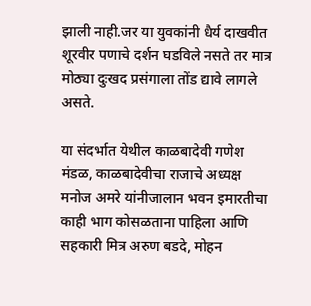झाली नाही.जर या युवकांनी धैर्य दाखवीत शूरवीर पणाचे दर्शन घडविले नसते तर मात्र मोठ्या दुःखद प्रसंगाला तोंड द्यावे लागले असते.

या संदर्भात येथील काळबादेवी गणेश मंडळ, काळबादेवीचा राजाचे अध्यक्ष मनोज अमरे यांनीजालान भवन इमारतीचा काही भाग कोसळताना पाहिला आणि सहकारी मित्र अरुण बडदे, मोहन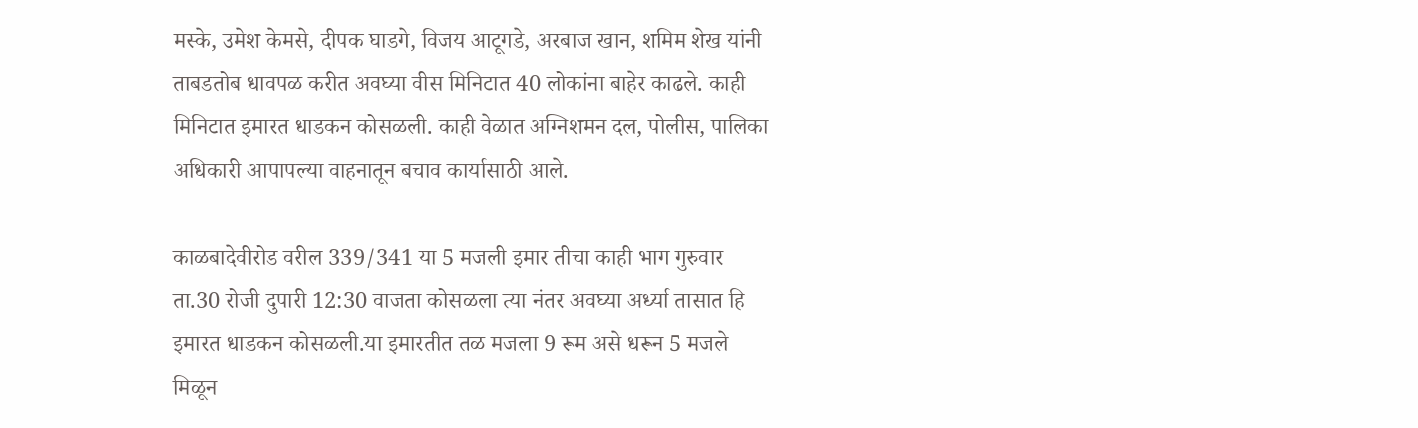मस्के, उमेश केमसे, दीपक घाडगे, विजय आटूगडे, अरबाज खान, शमिम शेख यांनी ताबडतोब धावपळ करीत अवघ्या वीस मिनिटात 40 लोकांना बाहेर काढले. काही मिनिटात इमारत धाडकन कोसळली. काही वेळात अग्निशमन दल, पोलीस, पालिका अधिकारी आपापल्या वाहनातून बचाव कार्यासाठी आले.

काळबादेवीरोड वरील 339/341 या 5 मजली इमार तीचा काही भाग गुरुवार ता.30 रोजी दुपारी 12:30 वाजता कोसळला त्या नंतर अवघ्या अर्ध्या तासात हि इमारत धाडकन कोसळली.या इमारतीत तळ मजला 9 रूम असे धरून 5 मजले मिळून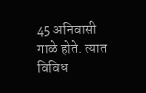45 अनिवासी गाळे होते. त्यात विविध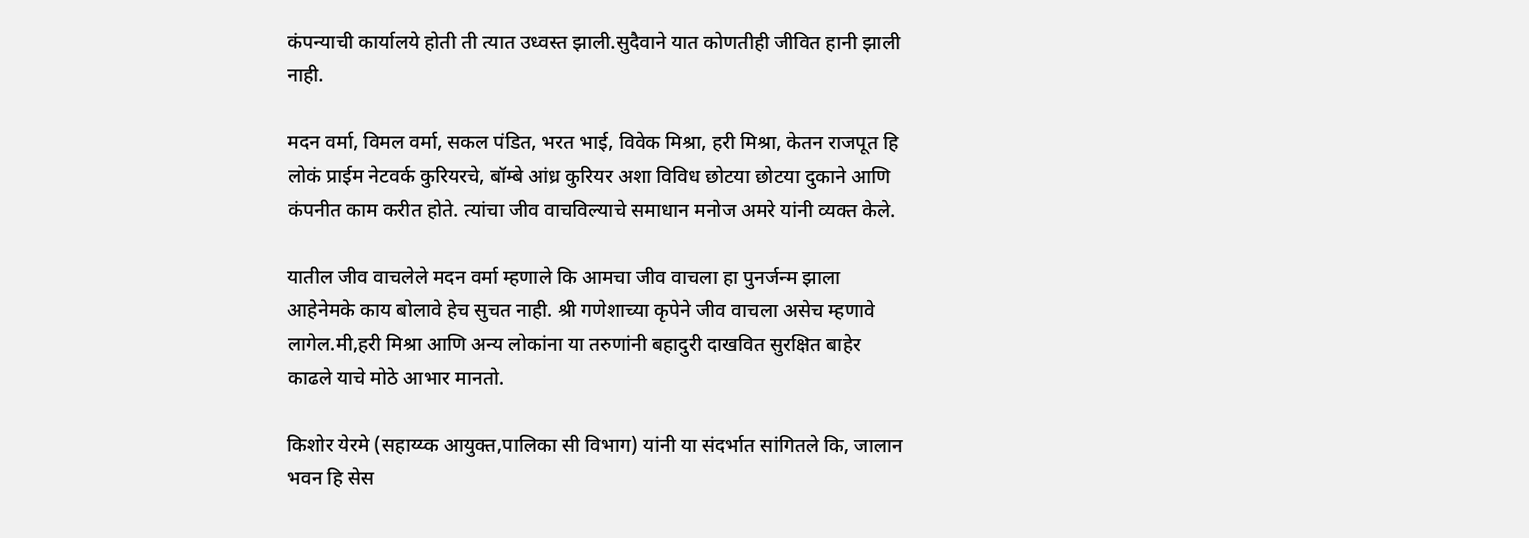कंपन्याची कार्यालये होती ती त्यात उध्वस्त झाली.सुदैवाने यात कोणतीही जीवित हानी झाली नाही.

मदन वर्मा, विमल वर्मा, सकल पंडित, भरत भाई, विवेक मिश्रा, हरी मिश्रा, केतन राजपूत हि लोकं प्राईम नेटवर्क कुरियरचे, बॉम्बे आंध्र कुरियर अशा विविध छोटया छोटया दुकाने आणि कंपनीत काम करीत होते. त्यांचा जीव वाचविल्याचे समाधान मनोज अमरे यांनी व्यक्त केले.

यातील जीव वाचलेले मदन वर्मा म्हणाले कि आमचा जीव वाचला हा पुनर्जन्म झाला आहेनेमके काय बोलावे हेच सुचत नाही. श्री गणेशाच्या कृपेने जीव वाचला असेच म्हणावे लागेल.मी,हरी मिश्रा आणि अन्य लोकांना या तरुणांनी बहादुरी दाखवित सुरक्षित बाहेर काढले याचे मोठे आभार मानतो.

किशोर येरमे (सहाय्य्क आयुक्त,पालिका सी विभाग) यांनी या संदर्भात सांगितले कि, जालान भवन हि सेस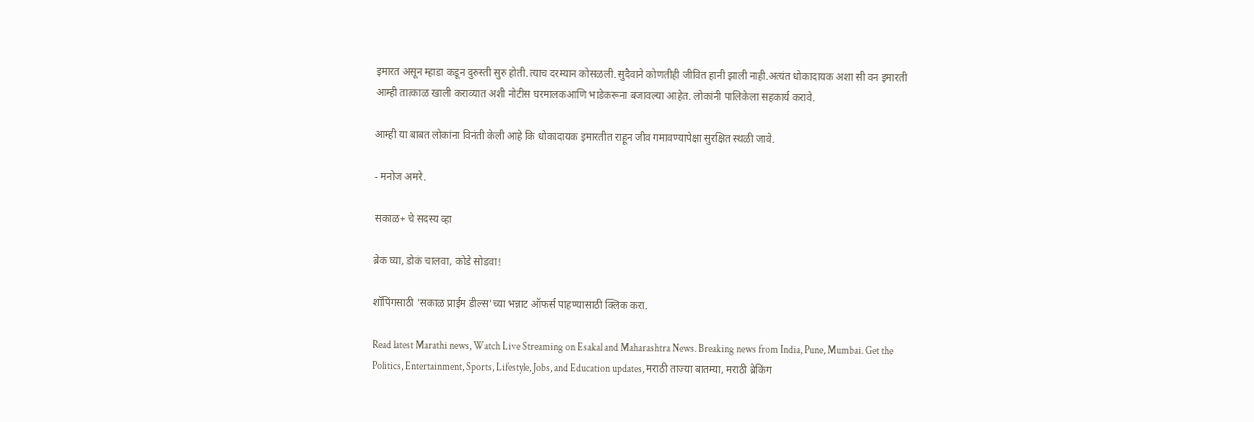इमारत असून म्हाडा कडून दुरुस्ती सुरु होती.त्याच दरम्यान कोसळली.सुदैवाने कोणतीही जीवित हानी झाली नाही.अत्यंत धोकादायक अशा सी वन इमारती आम्ही तात्काळ खाली कराव्यात अशी नोटीस घरमालकआणि भाडेकरूना बजावल्या आहेत. लोकांनी पालिकेला सहकार्य करावे.

आम्ही या बाबत लोकांना विनंती केली आहे कि धोकादायक इमारतीत राहून जीव गमावण्यापेक्षा सुरक्षित स्थळी जावे.

- मनोज अमरे.

सकाळ+ चे सदस्य व्हा

ब्रेक घ्या, डोकं चालवा, कोडे सोडवा!

शॉपिंगसाठी 'सकाळ प्राईम डील्स'च्या भन्नाट ऑफर्स पाहण्यासाठी क्लिक करा.

Read latest Marathi news, Watch Live Streaming on Esakal and Maharashtra News. Breaking news from India, Pune, Mumbai. Get the Politics, Entertainment, Sports, Lifestyle, Jobs, and Education updates, मराठी ताज्या बातम्या, मराठी ब्रेकिंग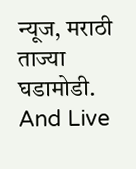न्यूज, मराठी ताज्या घडामोडी. And Live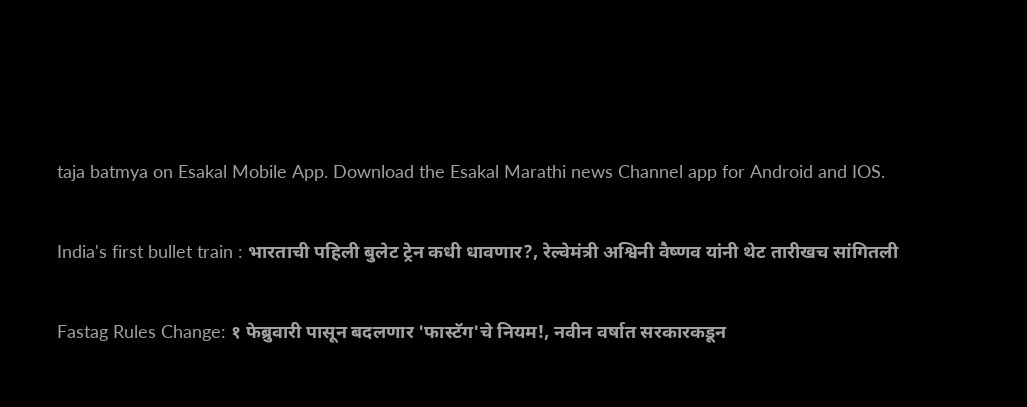taja batmya on Esakal Mobile App. Download the Esakal Marathi news Channel app for Android and IOS.

India's first bullet train : भारताची पहिली बुलेट ट्रेन कधी धावणार?, रेल्वेमंत्री अश्विनी वैष्णव यांनी थेट तारीखच सांगितली

Fastag Rules Change: १ फेब्रुवारी पासून बदलणार 'फास्टॅग'चे नियम!, नवीन वर्षात सरकारकडून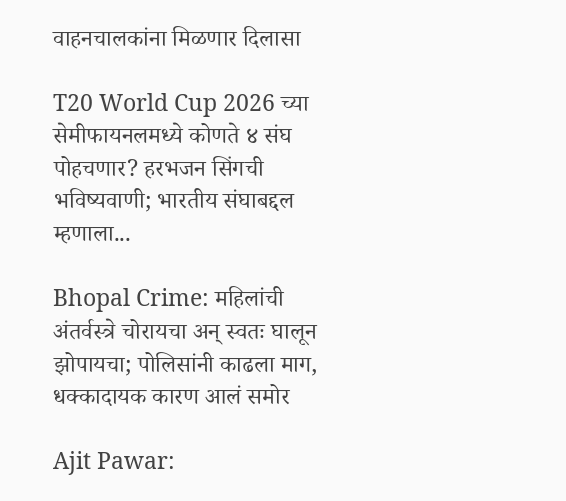वाहनचालकांना मिळणार दिलासा

T20 World Cup 2026 च्या सेमीफायनलमध्ये कोणते ४ संघ पोहचणार? हरभजन सिंगची भविष्यवाणी; भारतीय संघाबद्दल म्हणाला...

Bhopal Crime: महिलांची अंतर्वस्त्रे चोरायचा अन् स्वतः घालून झोपायचा; पोलिसांनी काढला माग, धक्कादायक कारण आलं समोर

Ajit Pawar: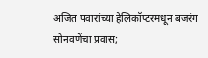अजित पवारांच्या हेलिकॉप्टरमधून बजरंग सोनवणेंचा प्रवास;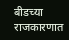बीडच्या राजकारणात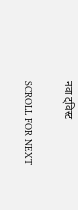नवा ट्विस्ट

SCROLL FOR NEXT